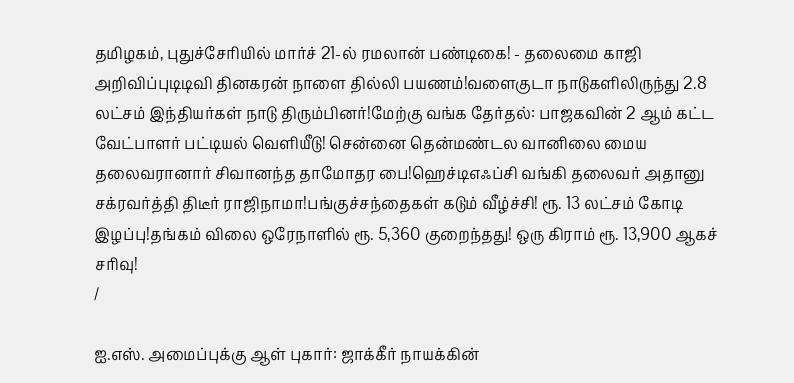தமிழகம், புதுச்சேரியில் மார்ச் 21-ல் ரமலான் பண்டிகை! - தலைமை காஜி அறிவிப்புடிடிவி தினகரன் நாளை தில்லி பயணம்!வளைகுடா நாடுகளிலிருந்து 2.8 லட்சம் இந்தியர்கள் நாடு திரும்பினர்!மேற்கு வங்க தேர்தல்: பாஜகவின் 2 ஆம் கட்ட வேட்பாளர் பட்டியல் வெளியீடு! சென்னை தென்மண்டல வானிலை மைய தலைவரானார் சிவானந்த தாமோதர பை!ஹெச்டிஎஃப்சி வங்கி தலைவர் அதானு சக்ரவர்த்தி திடீர் ராஜிநாமா!பங்குச்சந்தைகள் கடும் வீழ்ச்சி! ரூ. 13 லட்சம் கோடி இழப்பு!தங்கம் விலை ஒரேநாளில் ரூ. 5,360 குறைந்தது! ஒரு கிராம் ரூ. 13,900 ஆகச் சரிவு!
/

ஐ.எஸ். அமைப்புக்கு ஆள் புகார்: ஜாக்கீர் நாயக்கின்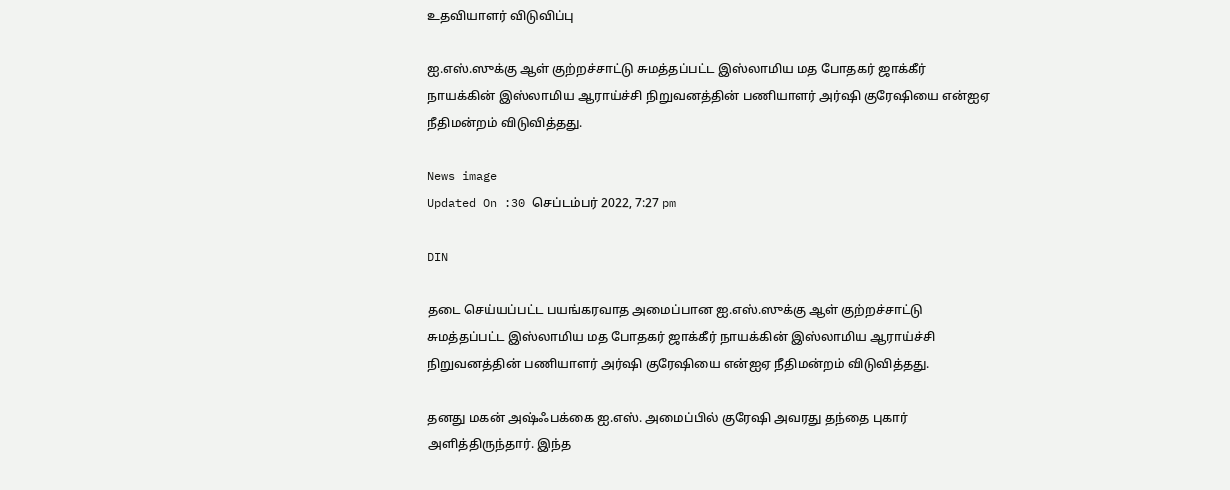உதவியாளர் விடுவிப்பு

ஐ.எஸ்.ஸுக்கு ஆள் குற்றச்சாட்டு சுமத்தப்பட்ட இஸ்லாமிய மத போதகர் ஜாக்கீர் நாயக்கின் இஸ்லாமிய ஆராய்ச்சி நிறுவனத்தின் பணியாளர் அர்ஷி குரேஷியை என்ஐஏ நீதிமன்றம் விடுவித்தது.

News image
Updated On :30 செப்டம்பர் 2022, 7:27 pm

DIN

தடை செய்யப்பட்ட பயங்கரவாத அமைப்பான ஐ.எஸ்.ஸுக்கு ஆள் குற்றச்சாட்டு சுமத்தப்பட்ட இஸ்லாமிய மத போதகர் ஜாக்கீர் நாயக்கின் இஸ்லாமிய ஆராய்ச்சி நிறுவனத்தின் பணியாளர் அர்ஷி குரேஷியை என்ஐஏ நீதிமன்றம் விடுவித்தது.

தனது மகன் அஷ்ஃபக்கை ஐ.எஸ். அமைப்பில் குரேஷி அவரது தந்தை புகார் அளித்திருந்தார். இந்த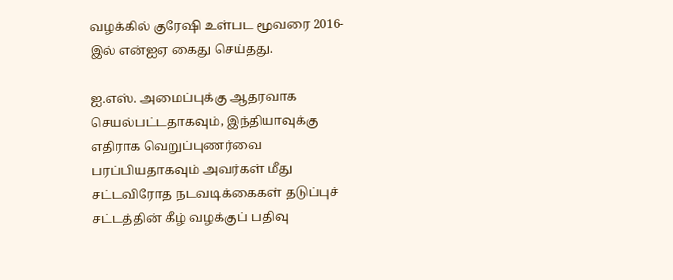வழக்கில் குரேஷி உள்பட மூவரை 2016-இல் என்ஐஏ கைது செய்தது.

ஐ.எஸ். அமைப்புக்கு ஆதரவாக செயல்பட்டதாகவும், இந்தியாவுக்கு எதிராக வெறுப்புணர்வை பரப்பியதாகவும் அவர்கள் மீது சட்டவிரோத நடவடிக்கைகள் தடுப்புச் சட்டத்தின் கீழ் வழக்குப் பதிவு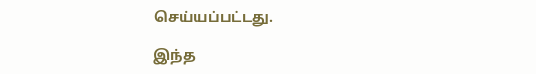செய்யப்பட்டது.

இந்த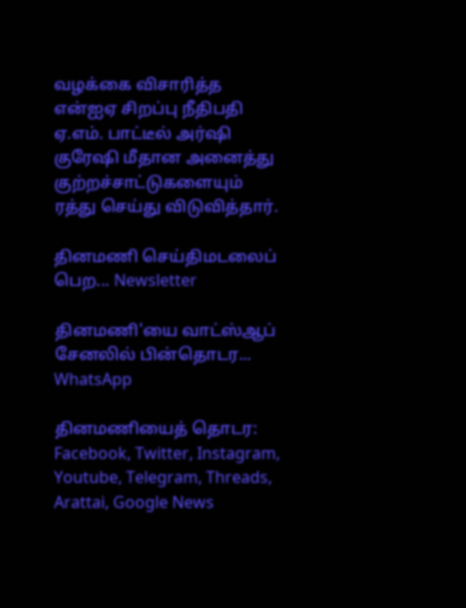வழக்கை விசாரித்த என்ஐஏ சிறப்பு நீதிபதி ஏ.எம். பாட்டீல் அர்ஷி குரேஷி மீதான அனைத்து குற்றச்சாட்டுகளையும் ரத்து செய்து விடுவித்தார்.

தினமணி செய்திமடலைப் பெற... Newsletter

தினமணி'யை வாட்ஸ்ஆப் சேனலில் பின்தொடர... WhatsApp

தினமணியைத் தொடர: Facebook, Twitter, Instagram, Youtube, Telegram, Threads, Arattai, Google News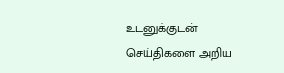உடனுக்குடன் செய்திகளை அறிய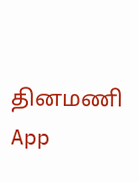தினமணி App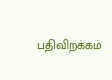பதிவிறக்கம்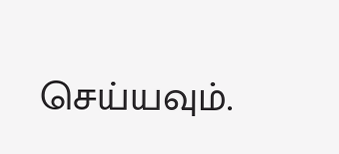செய்யவும்.